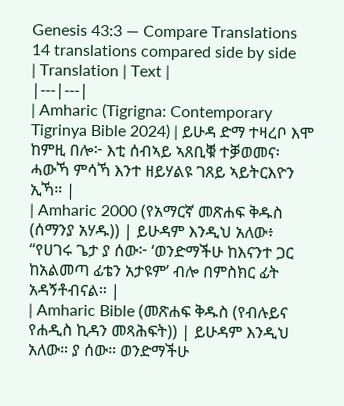Genesis 43:3 — Compare Translations
14 translations compared side by side
| Translation | Text |
|---|---|
| Amharic (Tigrigna: Contemporary Tigrinya Bible 2024) | ይሁዳ ድማ ተዛረቦ እሞ ከምዚ በሎ፦ እቲ ሰብኣይ ኣጸቢቑ ተቓወመና፡ ሓውኻ ምሳኻ እንተ ዘይሃልዩ ገጸይ ኣይትርእዮን ኢኻ። |
| Amharic 2000 (የአማርኛ መጽሐፍ ቅዱስ (ሰማንያ አሃዱ)) | ይሁዳም እንዲህ አለው፥ “የሀገሩ ጌታ ያ ሰው፦ ‘ወንድማችሁ ከእናንተ ጋር ከአልመጣ ፊቴን አታዩም’ ብሎ በምስክር ፊት አዳኝቶብናል። |
| Amharic Bible (መጽሐፍ ቅዱስ (የብሉይና የሐዲስ ኪዳን መጻሕፍት)) | ይሁዳም እንዲህ አለው። ያ ሰው። ወንድማችሁ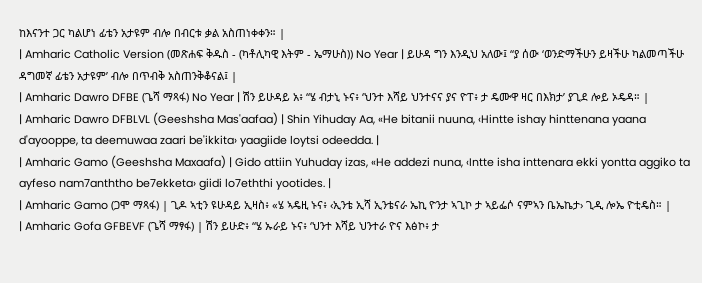ከእናንተ ጋር ካልሆነ ፊቴን አታዩም ብሎ በብርቱ ቃል አስጠነቀቀን። |
| Amharic Catholic Version (መጽሐፍ ቅዱስ - (ካቶሊካዊ እትም - ኤማሁስ)) No Year | ይሁዳ ግን እንዲህ አለው፤ “ያ ሰው ‘ወንድማችሁን ይዛችሁ ካልመጣችሁ ዳግመኛ ፊቴን አታዩም’ ብሎ በጥብቅ አስጠንቅቆናል፤ |
| Amharic Dawro DFBE (ጌሻ ማጻፋ) No Year | ሽን ይሁዳይ አ፥ “ሄ ብታኒ ኑና፥ ‘ህንተ እሻይ ህንተናና ያና ዮፐ፥ ታ ዴሙዋ ዛር በእክታ’ ያጊደ ሎይ ኦዴዳ። |
| Amharic Dawro DFBLVL (Geeshsha Mas'aafaa) | Shin Yihuday Aa, «He bitanii nuuna, ‹Hintte ishay hinttenana yaana d'ayooppe, ta deemuwaa zaari be'ikkita› yaagiide loytsi odeedda. |
| Amharic Gamo (Geeshsha Maxaafa) | Gido attiin Yuhuday izas, «He addezi nuna, ‹Intte isha inttenara ekki yontta aggiko ta ayfeso nam7anththo be7ekketa› giidi lo7eththi yootides. |
| Amharic Gamo (ጋሞ ማጻፋ) | ጊዶ ኣቲን ዩሁዳይ ኢዛስ፥ «ሄ ኣዴዚ ኑና፥ ‹ኢንቴ ኢሻ ኢንቴናራ ኤኪ ዮንታ ኣጊኮ ታ ኣይፌሶ ናምኣን ቤኤኬታ› ጊዲ ሎኤ ዮቲዴስ። |
| Amharic Gofa GFBEVF (ጌሻ ማፃፋ) | ሽን ይሁድ፥ “ሄ ኡራይ ኑና፥ ‘ህንተ እሻይ ህንተራ ዮና እፅኮ፥ ታ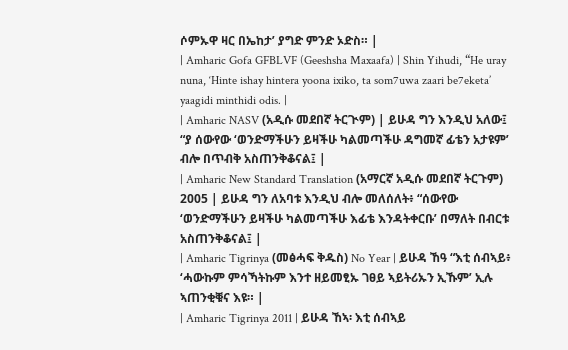ሶምኡዋ ዛር በኤከታ’ ያግድ ምንድ ኦድስ። |
| Amharic Gofa GFBLVF (Geeshsha Maxaafa) | Shin Yihudi, “He uray nuna, ‘Hinte ishay hintera yoona ixiko, ta som7uwa zaari be7eketa’ yaagidi minthidi odis. |
| Amharic NASV (አዲሱ መደበኛ ትርጒም) | ይሁዳ ግን እንዲህ አለው፤ “ያ ሰውየው ‘ወንድማችሁን ይዛችሁ ካልመጣችሁ ዳግመኛ ፊቴን አታዩም’ ብሎ በጥብቅ አስጠንቅቆናል፤ |
| Amharic New Standard Translation (አማርኛ አዲሱ መደበኛ ትርጉም) 2005 | ይሁዳ ግን ለአባቱ እንዲህ ብሎ መለሰለት፥ “ሰውየው ‘ወንድማችሁን ይዛችሁ ካልመጣችሁ እፊቴ እንዳትቀርቡ’ በማለት በብርቱ አስጠንቅቆናል፤ |
| Amharic Tigrinya (መፅሓፍ ቅዱስ) No Year | ይሁዳ ኸዓ “እቲ ሰብኣይ፥ ‘ሓውኩም ምሳኻትኩም እንተ ዘይመፂኡ ገፀይ ኣይትሪኡን ኢኹም’ ኢሉ ኣጠንቂቑና እዩ። |
| Amharic Tigrinya 2011 | ይሁዳ ኸኣ፡ እቲ ሰብኣይ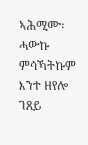ኣሕሚሙ፡ ሓውኩ ምሳኻትኩም እንተ ዘየሎ ገጸይ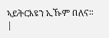ኣይትርእዩን ኢኹም በለና። |